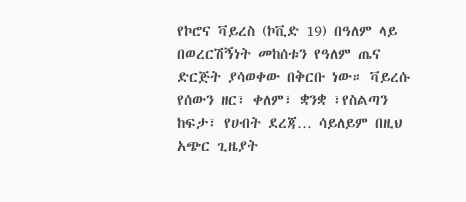የኮሮና ቫይረስ (ኮቪድ 19) በዓለም ላይ በወረርሽኝነት መከሰቱን የዓለም ጤና ድርጅት ያሳወቀው በቅርቡ ነው። ቫይረሱ የሰውን ዘር፣ ቀለም፣ ቋንቋ ፣የስልጣን ከፍታ፣ የሀብት ደረጃ… ሳይለይም በዚህ አጭር ጊዜያት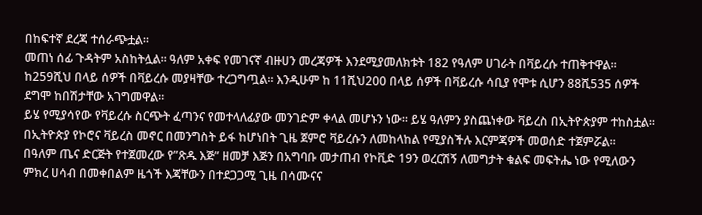በከፍተኛ ደረጃ ተሰራጭቷል።
መጠነ ሰፊ ጉዳትም አስከትሏል። ዓለም አቀፍ የመገናኛ ብዙሀን መረጃዎች እንደሚያመለክቱት 182 የዓለም ሀገራት በቫይረሱ ተጠቅተዋል። ከ259ሺህ በላይ ሰዎች በቫይረሱ መያዛቸው ተረጋግጧል። እንዲሁም ከ 11ሺህ200 በላይ ሰዎች በቫይረሱ ሳቢያ የሞቱ ሲሆን 88ሺ535 ሰዎች ደግሞ ከበሽታቸው አገግመዋል።
ይሄ የሚያሳየው የቫይረሱ ስርጭት ፈጣንና የመተላለፊያው መንገድም ቀላል መሆኑን ነው። ይሄ ዓለምን ያስጨነቀው ቫይረስ በኢትዮጵያም ተከስቷል። በኢትዮጵያ የኮሮና ቫይረስ መኖር በመንግስት ይፋ ከሆነበት ጊዜ ጀምሮ ቫይረሱን ለመከላከል የሚያስችሉ እርምጃዎች መወሰድ ተጀምሯል።
በዓለም ጤና ድርጅት የተጀመረው የ”ጽዱ እጅ” ዘመቻ እጅን በአግባቡ መታጠብ የኮቪድ 19ን ወረርሽኝ ለመግታት ቁልፍ መፍትሔ ነው የሚለውን ምክረ ሀሳብ በመቀበልም ዜጎች እጃቸውን በተደጋጋሚ ጊዜ በሳሙናና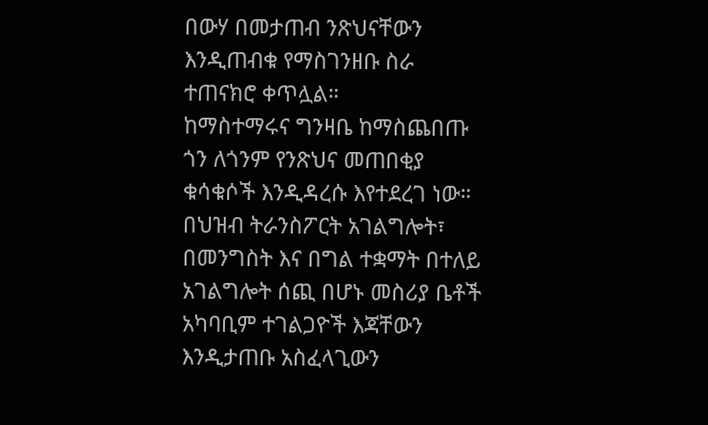በውሃ በመታጠብ ንጽህናቸውን እንዲጠብቁ የማስገንዘቡ ስራ ተጠናክሮ ቀጥሏል።
ከማስተማሩና ግንዛቤ ከማስጨበጡ ጎን ለጎንም የንጽህና መጠበቂያ ቁሳቁሶች እንዲዳረሱ እየተደረገ ነው። በህዝብ ትራንስፖርት አገልግሎት፣ በመንግስት እና በግል ተቋማት በተለይ አገልግሎት ሰጪ በሆኑ መስሪያ ቤቶች አካባቢም ተገልጋዮች እጃቸውን እንዲታጠቡ አስፈላጊውን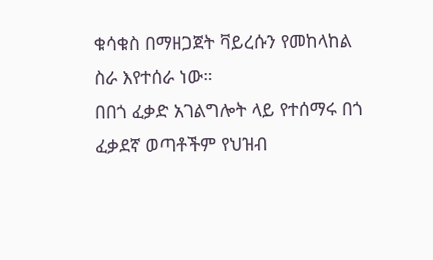ቁሳቁስ በማዘጋጀት ቫይረሱን የመከላከል ስራ እየተሰራ ነው።
በበጎ ፈቃድ አገልግሎት ላይ የተሰማሩ በጎ ፈቃደኛ ወጣቶችም የህዝብ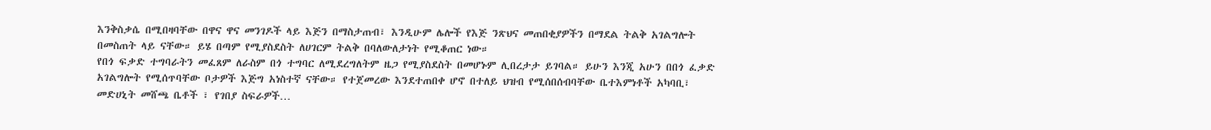እንቅስቃሴ በሚበዛባቸው በዋና ዋና መንገዶች ላይ እጅን በማስታጠብ፣ እንዲሁም ሌሎች የእጅ ንጽህና መጠበቂያዎችን በማደል ትልቅ አገልግሎት በመስጠት ላይ ናቸው። ይሄ በጣም የሚያስደስት ለሀገርም ትልቅ በባለውለታነት የሚቆጠር ነው።
የበጎ ፍቃድ ተግባራትን መፈጸም ለራስም በጎ ተግባር ለሚደረግለትም ዜጋ የሚያስደስት በመሆኑም ሊበረታታ ይገባል። ይሁን እንጂ አሁን በበጎ ፈቃድ አገልግሎት የሚሰጥባቸው ቦታዎች እጅግ አነስተኛ ናቸው። የተጀመረው እንደተጠበቀ ሆኖ በተለይ ህዝብ የሚሰበሰብባቸው ቤተእምነቶች አካባቢ፣ መድሀኒት መሸጫ ቤቶች ፣ የገበያ ስፍራዎች…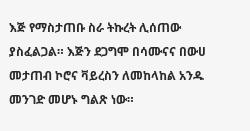እጅ የማስታጠቡ ስራ ትኩረት ሊሰጠው ያስፈልጋል። እጅን ደጋግሞ በሳሙናና በውሀ መታጠብ ኮሮና ቫይረስን ለመከላከል አንዱ መንገድ መሆኑ ግልጽ ነው።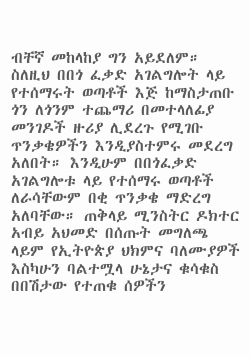ብቸኛ መከላከያ ግን አይደለም። ስለዚህ በበጎ ፈቃድ አገልግሎት ላይ የተሰማሩት ወጣቶች እጅ ከማስታጠቡ ጎን ለጎንም ተጨማሪ በመተላለፊያ መንገዶች ዙሪያ ሊደረጉ የሚገቡ ጥንቃቄዎችን እንዲያስተምሩ መደረግ አለበት። እንዲሁም በበጎፈቃድ አገልግሎቱ ላይ የተሰማሩ ወጣቶች ለራሳቸውም በቂ ጥንቃቄ ማድረግ አለባቸው። ጠቅላይ ሚንስትር ዶክተር አብይ አህመድ በሰጡት መግለጫ ላይም የኢትዮጵያ ህክምና ባለሙያዎች እስካሁን ባልተሟላ ሁኔታና ቁሳቁስ በበሽታው የተጠቁ ሰዎችን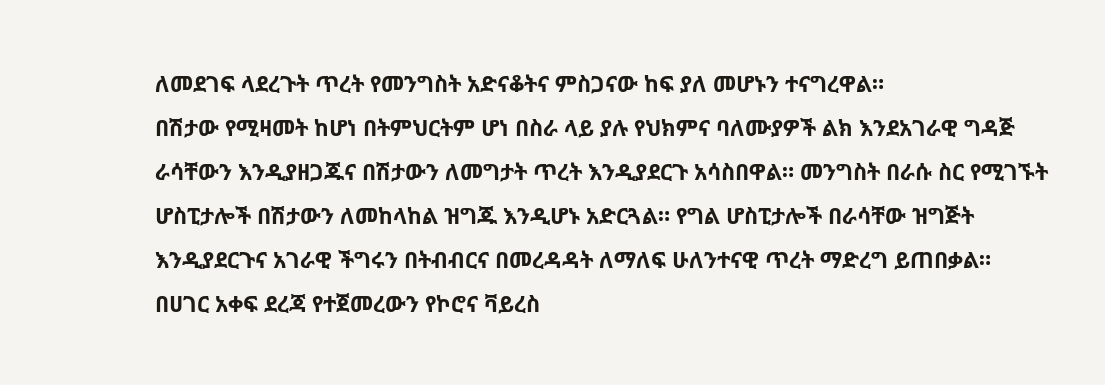ለመደገፍ ላደረጉት ጥረት የመንግስት አድናቆትና ምስጋናው ከፍ ያለ መሆኑን ተናግረዋል።
በሽታው የሚዛመት ከሆነ በትምህርትም ሆነ በስራ ላይ ያሉ የህክምና ባለሙያዎች ልክ እንደአገራዊ ግዳጅ ራሳቸውን እንዲያዘጋጁና በሽታውን ለመግታት ጥረት እንዲያደርጉ አሳስበዋል። መንግስት በራሱ ስር የሚገኙት ሆስፒታሎች በሽታውን ለመከላከል ዝግጁ እንዲሆኑ አድርጓል። የግል ሆስፒታሎች በራሳቸው ዝግጅት እንዲያደርጉና አገራዊ ችግሩን በትብብርና በመረዳዳት ለማለፍ ሁለንተናዊ ጥረት ማድረግ ይጠበቃል።
በሀገር አቀፍ ደረጃ የተጀመረውን የኮሮና ቫይረስ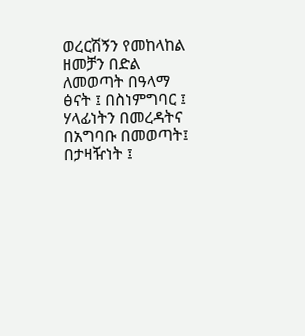ወረርሽኝን የመከላከል ዘመቻን በድል ለመወጣት በዓላማ ፅናት ፤ በስነምግባር ፤ ሃላፊነትን በመረዳትና በአግባቡ በመወጣት፤ በታዛዥነት ፤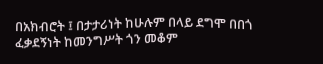በአክብሮት ፤ በታታሪነት ከሁሉም በላይ ደግሞ በበጎ ፈቃደኝነት ከመንግሥት ጎን መቆም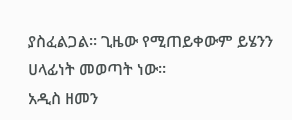ያስፈልጋል። ጊዜው የሚጠይቀውም ይሄንን ሀላፊነት መወጣት ነው።
አዲስ ዘመን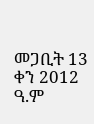መጋቢት 13 ቀን 2012 ዓ.ም